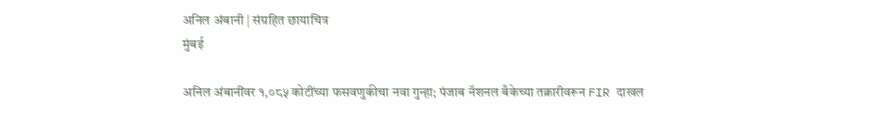अनिल अंबानी | संग्रहित छायाचित्र
मुंबई

अनिल अंबानींवर १,०८५ कोटींच्या फसवणुकीचा नवा गुन्हा; पंजाब नॅशनल बँकेच्या तक्रारीवरून FIR दाखल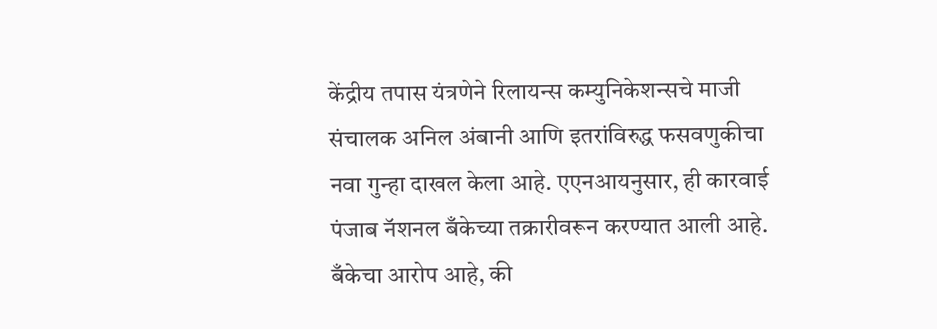केंद्रीय तपास यंत्रणेने रिलायन्स कम्युनिकेशन्सचे माजी संचालक अनिल अंबानी आणि इतरांविरुद्ध फसवणुकीचा नवा गुन्हा दाखल केला आहे. एएनआयनुसार, ही कारवाई पंजाब नॅशनल बँकेच्या तक्रारीवरून करण्यात आली आहे. बँकेचा आरोप आहे, की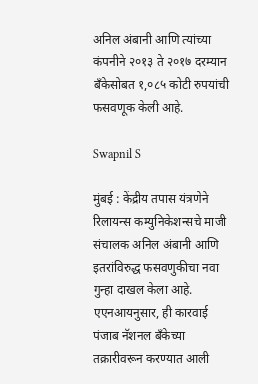अनिल अंबानी आणि त्यांच्या कंपनीने २०१३ ते २०१७ दरम्यान बँकेसोबत १,०८५ कोटी रुपयांची फसवणूक केली आहे.

Swapnil S

मुंबई : केंद्रीय तपास यंत्रणेने रिलायन्स कम्युनिकेशन्सचे माजी संचालक अनिल अंबानी आणि इतरांविरुद्ध फसवणुकीचा नवा गुन्हा दाखल केला आहे. एएनआयनुसार, ही कारवाई पंजाब नॅशनल बँकेच्या तक्रारीवरून करण्यात आली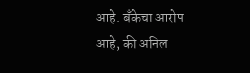आहे. बँकेचा आरोप आहे, की अनिल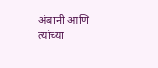अंबानी आणि त्यांच्या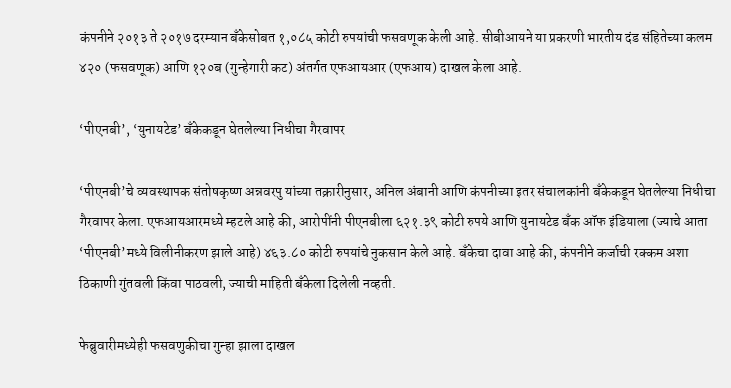कंपनीने २०१३ ते २०१७ दरम्यान बँकेसोबत १,०८५ कोटी रुपयांची फसवणूक केली आहे. सीबीआयने या प्रकरणी भारतीय दंड संहितेच्या कलम ४२० (फसवणूक) आणि १२०ब (गुन्हेगारी कट) अंतर्गत एफआयआर (एफआय) दाखल केला आहे.

‘पीएनबी’, ‘युनायटेड’ बँकेकडून घेतलेल्या निधीचा गैरवापर

‘पीएनबी’चे व्यवस्थापक संतोषकृष्ण अन्नवरपु यांच्या तक्रारीनुसार, अनिल अंबानी आणि कंपनीच्या इतर संचालकांनी बँकेकडून घेतलेल्या निधीचा गैरवापर केला. एफआयआरमध्ये म्हटले आहे की, आरोपींनी पीएनबीला ६२१.३९ कोटी रुपये आणि युनायटेड बँक ऑफ इंडियाला (ज्याचे आता ‘पीएनबी’मध्ये विलीनीकरण झाले आहे) ४६३.८० कोटी रुपयांचे नुकसान केले आहे. बँकेचा दावा आहे की, कंपनीने कर्जाची रक्कम अशा ठिकाणी गुंतवली किंवा पाठवली, ज्याची माहिती बँकेला दिलेली नव्हती.

फेब्रुवारीमध्येही फसवणुकीचा गुन्हा झाला दाखल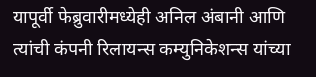यापूर्वी फेब्रुवारीमध्येही अनिल अंबानी आणि त्यांची कंपनी रिलायन्स कम्युनिकेशन्स यांच्या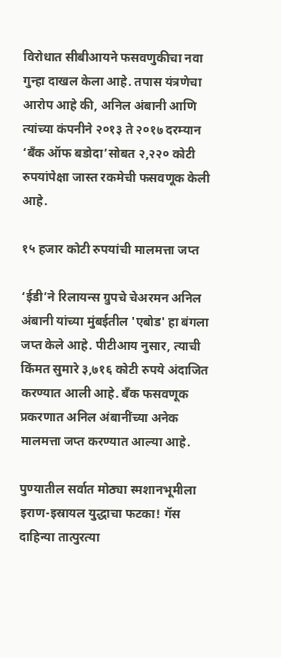विरोधात सीबीआयने फसवणुकीचा नवा गुन्हा दाखल केला आहे. तपास यंत्रणेचा आरोप आहे की, अनिल अंबानी आणि त्यांच्या कंपनीने २०१३ ते २०१७ दरम्यान ‘बँक ऑफ बडोदा’सोबत २,२२० कोटी रुपयांपेक्षा जास्त रकमेची फसवणूक केली आहे.

१५ हजार कोटी रुपयांची मालमत्ता जप्त

‘ईडी’ने रिलायन्स ग्रुपचे चेअरमन अनिल अंबानी यांच्या मुंबईतील 'एबोड' हा बंगला जप्त केले आहे. पीटीआय नुसार, त्याची किंमत सुमारे ३,७१६ कोटी रुपये अंदाजित करण्यात आली आहे. बँक फसवणूक प्रकरणात अनिल अंबानींच्या अनेक मालमत्ता जप्त करण्यात आल्या आहे.

पुण्यातील सर्वात मोठ्या स्मशानभूमीला इराण-इस्रायल युद्धाचा फटका! गॅस दाहिन्या तात्पुरत्या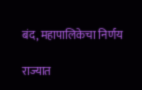बंद, महापालिकेचा निर्णय

राज्यात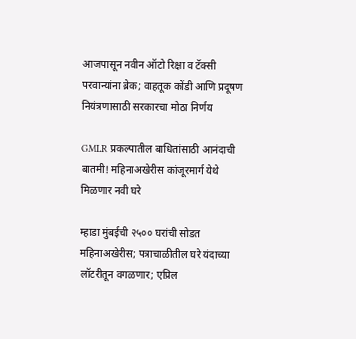आजपासून नवीन ऑटो रिक्षा व टॅक्सी परवान्यांना ब्रेक; वाहतूक कोंडी आणि प्रदूषण नियंत्रणासाठी सरकारचा मोठा निर्णय

GMLR प्रकल्पातील बाधितांसाठी आनंदाची बातमी! महिनाअखेरीस कांजूरमार्ग येथे मिळणार नवी घरे

म्हाडा मुंबईची २५०० घरांची सोडत महिनाअखेरीस; पत्राचाळीतील घरे यंदाच्या लॉटरीतून वगळणार; एप्रिल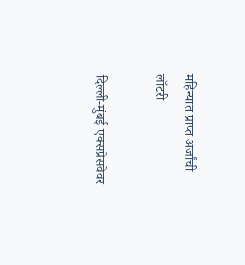महिन्यात प्राप्त अर्जांची लॉटरी

दिल्ली-मुंबई एक्सप्रेसवेवर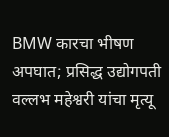BMW कारचा भीषण अपघात; प्रसिद्ध उद्योगपती वल्लभ महेश्वरी यांचा मृत्यू